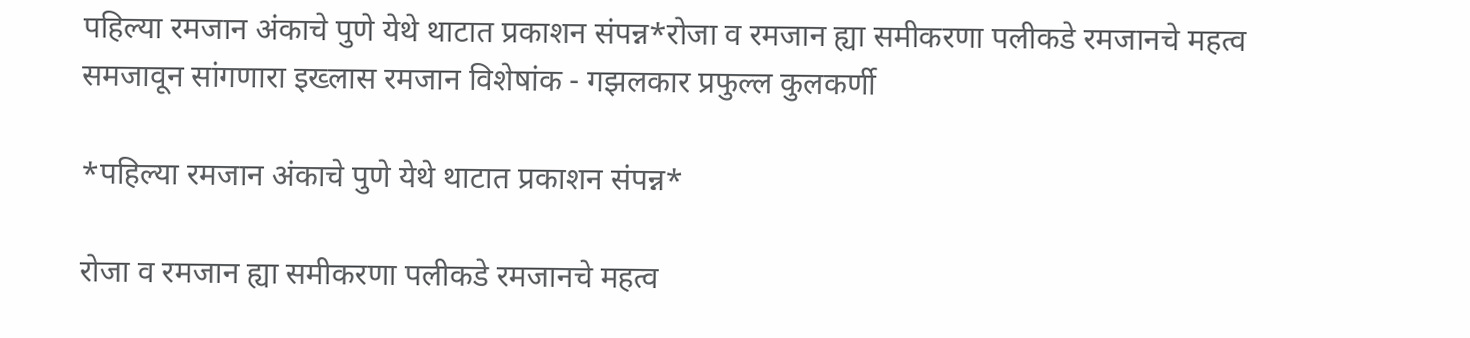पहिल्या रमजान अंकाचे पुणे येथे थाटात प्रकाशन संपन्न*रोजा व रमजान ह्या समीकरणा पलीकडे रमजानचे महत्व समजावून सांगणारा इख्लास रमजान विशेषांक - गझलकार प्रफुल्ल कुलकर्णी

*पहिल्या रमजान अंकाचे पुणे येथे थाटात प्रकाशन संपन्न*

रोजा व रमजान ह्या समीकरणा पलीकडे रमजानचे महत्व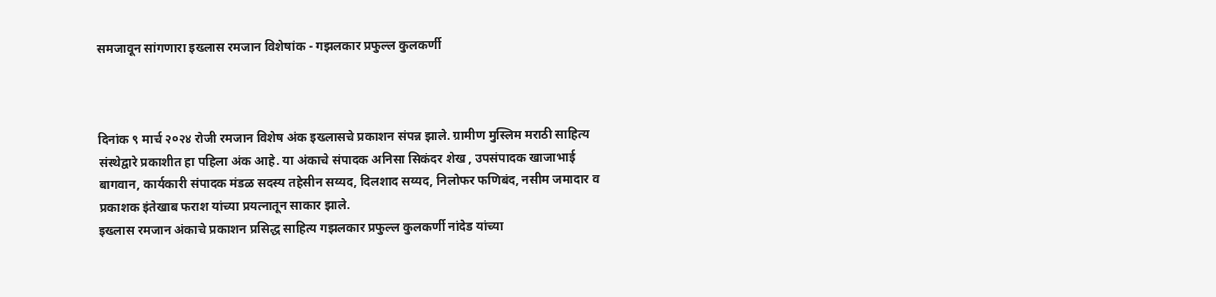समजावून सांगणारा इख्लास रमजान विशेषांक - गझलकार प्रफुल्ल कुलकर्णी



दिनांक ९ मार्च २०२४ रोजी रमजान विशेष अंक इख्लासचे प्रकाशन संपन्न झाले. ग्रामीण मुस्लिम मराठी साहित्य संस्थेद्वारे प्रकाशीत हा पहिला अंक आहे. या अंकाचे संपादक अनिसा सिकंदर शेख , उपसंपादक खाजाभाई बागवान, कार्यकारी संपादक मंडळ सदस्य तहेसीन सय्यद, दिलशाद सय्यद, निलोफर फणिबंद, नसीम जमादार व प्रकाशक इंतेखाब फराश यांच्या प्रयत्नातून साकार झाले.
इख्लास रमजान अंकाचे प्रकाशन प्रसिद्ध साहित्य गझलकार प्रफुल्ल कुलकर्णी नांदेड यांच्या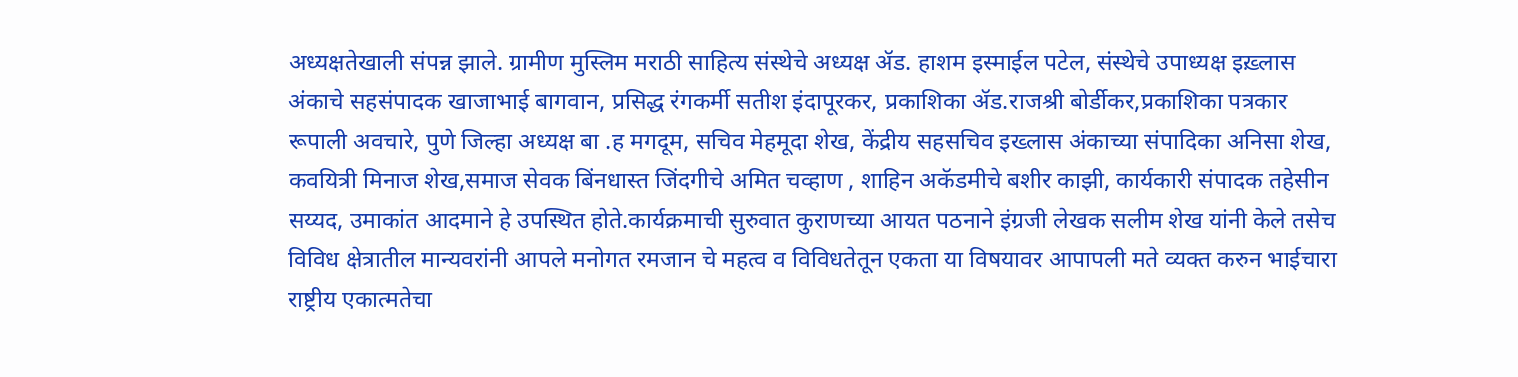अध्यक्षतेखाली संपन्न झाले. ग्रामीण मुस्लिम मराठी साहित्य संस्थेचे अध्यक्ष ॲड. हाशम इस्माईल पटेल, संस्थेचे उपाध्यक्ष इख़्लास अंकाचे सहसंपादक खाजाभाई बागवान, प्रसिद्ध रंगकर्मी सतीश इंदापूरकर, प्रकाशिका ॲड.राजश्री बोर्डीकर,प्रकाशिका पत्रकार रूपाली अवचारे, पुणे जिल्हा अध्यक्ष बा .ह मगदूम, सचिव मेहमूदा शेख, केंद्रीय सहसचिव इख्लास अंकाच्या संपादिका अनिसा शेख, कवयित्री मिनाज शेख,समाज सेवक बिंनधास्त जिंदगीचे अमित चव्हाण , शाहिन अकॅडमीचे बशीर काझी, कार्यकारी संपादक तहेसीन सय्यद, उमाकांत आदमाने हे उपस्थित होते.कार्यक्रमाची सुरुवात कुराणच्या आयत पठनाने इंग्रजी लेखक सलीम शेख यांनी केले तसेच विविध क्षेत्रातील मान्यवरांनी आपले मनोगत रमजान चे महत्व व विविधतेतून एकता या विषयावर आपापली मते व्यक्त करुन भाईचारा राष्ट्रीय एकात्मतेचा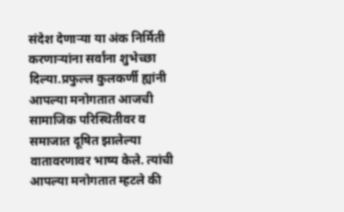संदेश देणाऱ्या या अंक निर्मिती करणाऱ्यांना सर्वांना शुभेच्छा दिल्या.प्रफुल्ल कुलकर्णी ह्यांनी आपल्या मनोगतात आजची सामाजिक परिस्थितीवर व समाजात दूषित झालेल्या वातावरणावर भाष्य केले. त्यांची आपल्या मनोगतात म्हटले की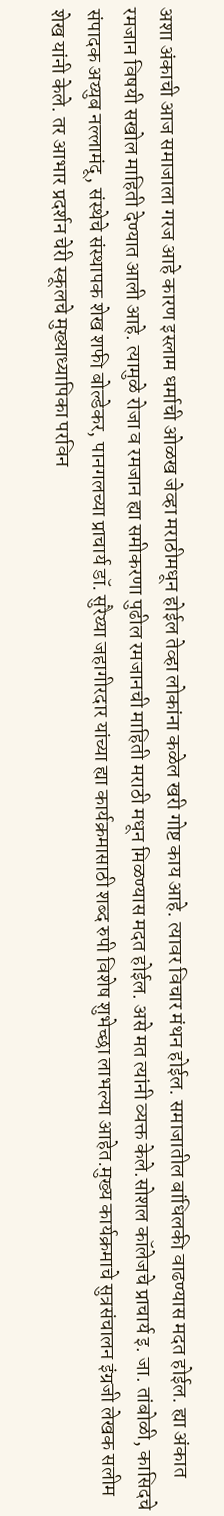अशा अंकाची आज समाजाला गरज आहे कारण इस्लाम धर्माची ओळख जेव्हा मराठीमधून होईल तेव्हा लोकांना कळेल खरी गोष्ट काय आहे. त्यावर विचार मंथन होईल. समाजातील बांधिलकी वाढण्यास मदत होईल. ह्या अंकात रमजान विषयी सखोल माहिती देण्यात आली आहे. त्यामुळे रोजा व रमजान ह्या समीकरणा पुढील रमजानची माहिती मराठी मधून मिळण्यास मदत होईल. असे मत त्यांनी व्यक्त केले.सोशल कॉलेजचे प्राचार्य इ. जा. तांबोळी, कासिदचे संपादक अय्युब नल्लामंदू, संस्थेचे संस्थापक शेख शफी बोल्डेकर, पानगलच्या प्राचार्य डॉ. सुरैय्या जहागीरदार यांच्या ह्या कार्यक्रमासाठी शब्द रुपी विशेष शुभेच्छा लाभल्या आहेत.मुख्य कार्यक्रमाचे सुत्रसंचालन इंग्रजी लेखक सलीम शेख यांनी केले. तर आभार प्रदर्शन चेरी स्कूलचे मुख्याध्यापिका परविन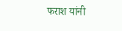फराश यांनी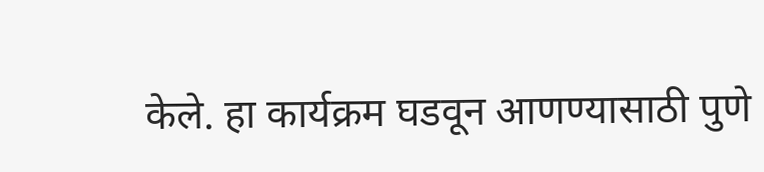केले. हा कार्यक्रम घडवून आणण्यासाठी पुणे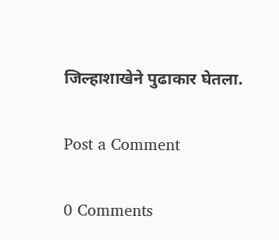जिल्हाशाखेने पुढाकार घेतला.

Post a Comment

0 Comments